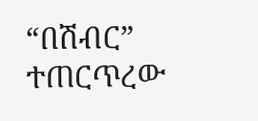“በሽብር” ተጠርጥረው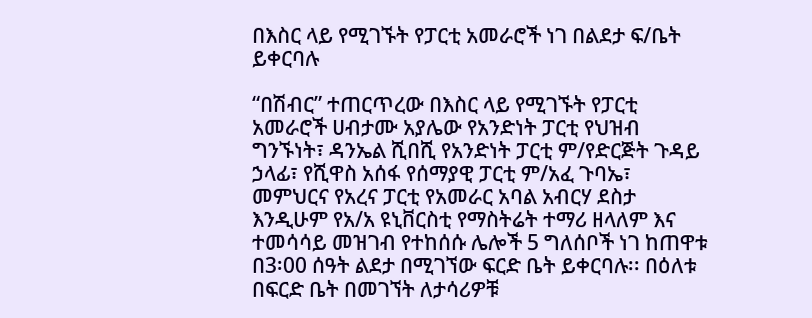በእስር ላይ የሚገኙት የፓርቲ አመራሮች ነገ በልደታ ፍ/ቤት ይቀርባሉ

“በሽብር” ተጠርጥረው በእስር ላይ የሚገኙት የፓርቲ አመራሮች ሀብታሙ አያሌው የአንድነት ፓርቲ የህዝብ ግንኙነት፣ ዳንኤል ሺበሺ የአንድነት ፓርቲ ም/የድርጅት ጉዳይ ኃላፊ፣ የሺዋስ አሰፋ የሰማያዊ ፓርቲ ም/አፈ ጉባኤ፣ መምህርና የአረና ፓርቲ የአመራር አባል አብርሃ ደስታ እንዲሁም የአ/አ ዩኒቨርስቲ የማስትሬት ተማሪ ዘላለም እና ተመሳሳይ መዝገብ የተከሰሱ ሌሎች 5 ግለሰቦች ነገ ከጠዋቱ በ3፡00 ሰዓት ልደታ በሚገኘው ፍርድ ቤት ይቀርባሉ፡፡ በዕለቱ በፍርድ ቤት በመገኘት ለታሳሪዎቹ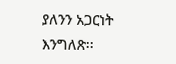ያለንን አጋርነት እንግለጽ፡፡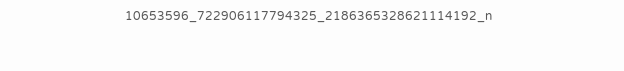10653596_722906117794325_2186365328621114192_n